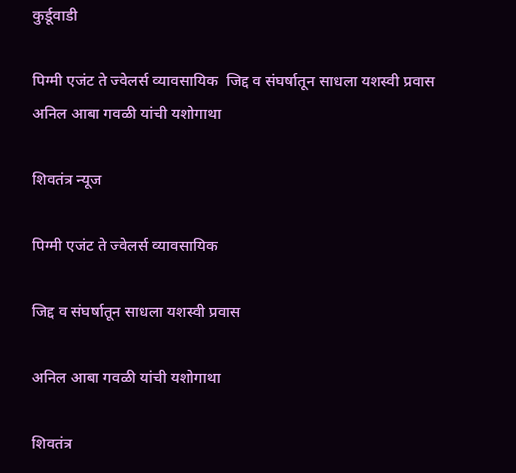कुर्डूवाडी

पिग्मी एजंट ते ज्वेलर्स व्यावसायिक  जिद्द व संघर्षातून साधला यशस्वी प्रवास  अनिल आबा गवळी यांची यशोगाथा

शिवतंत्र न्यूज

पिग्मी एजंट ते ज्वेलर्स व्यावसायिक

जिद्द व संघर्षातून साधला यशस्वी प्रवास

अनिल आबा गवळी यांची यशोगाथा

शिवतंत्र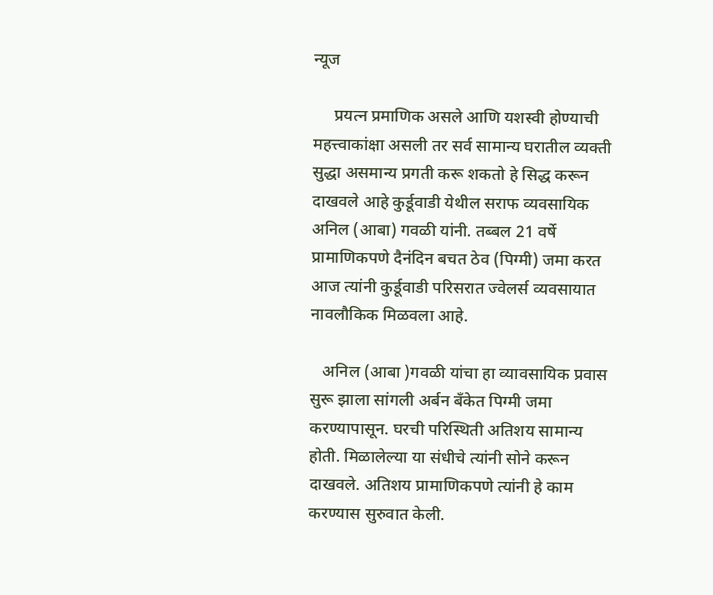न्यूज

     प्रयत्न प्रमाणिक असले आणि यशस्वी होण्याची महत्त्वाकांक्षा असली तर सर्व सामान्य घरातील व्यक्ती सुद्धा असमान्य प्रगती करू शकतो हे सिद्ध करून दाखवले आहे कुर्डूवाडी येथील सराफ व्यवसायिक अनिल (आबा) गवळी यांनी. तब्बल 21 वर्षे प्रामाणिकपणे दैनंदिन बचत ठेव (पिग्मी) जमा करत आज त्यांनी कुर्डूवाडी परिसरात ज्वेलर्स व्यवसायात नावलौकिक मिळवला आहे.

   अनिल (आबा )गवळी यांचा हा व्यावसायिक प्रवास सुरू झाला सांगली अर्बन बँकेत पिग्मी जमा करण्यापासून. घरची परिस्थिती अतिशय सामान्य होती. मिळालेल्या या संधीचे त्यांनी सोने करून दाखवले. अतिशय प्रामाणिकपणे त्यांनी हे काम करण्यास सुरुवात केली.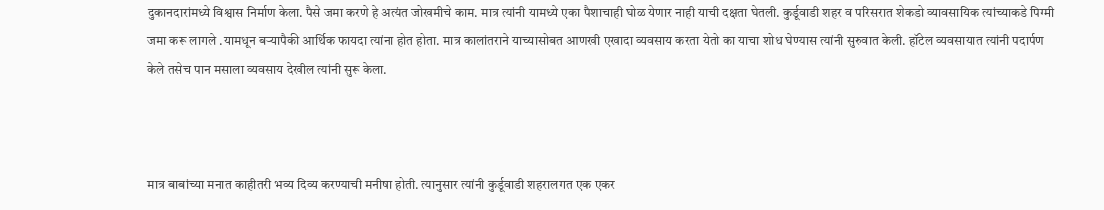दुकानदारांमध्ये विश्वास निर्माण केला. पैसे जमा करणे हे अत्यंत जोखमीचे काम. मात्र त्यांनी यामध्ये एका पैशाचाही घोळ येणार नाही याची दक्षता घेतली. कुर्डूवाडी शहर व परिसरात शेकडो व्यावसायिक त्यांच्याकडे पिग्मी जमा करू लागले .यामधून बऱ्यापैकी आर्थिक फायदा त्यांना होत होता. मात्र कालांतराने याच्यासोबत आणखी एखादा व्यवसाय करता येतो का याचा शोध घेण्यास त्यांनी सुरुवात केली. हॉटेल व्यवसायात त्यांनी पदार्पण केले तसेच पान मसाला व्यवसाय देखील त्यांनी सुरू केला.



मात्र बाबांच्या मनात काहीतरी भव्य दिव्य करण्याची मनीषा होती. त्यानुसार त्यांनी कुर्डूवाडी शहरालगत एक एकर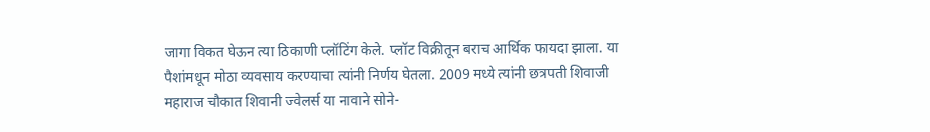जागा विकत घेऊन त्या ठिकाणी प्लॉटिंग केले. प्लॉट विक्रीतून बराच आर्थिक फायदा झाला. या पैशांमधून मोठा व्यवसाय करण्याचा त्यांनी निर्णय घेतला. 2009 मध्ये त्यांनी छत्रपती शिवाजी महाराज चौकात शिवानी ज्वेलर्स या नावाने सोने-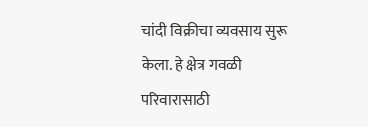चांदी विक्रीचा व्यवसाय सुरू केला. हे क्षेत्र गवळी परिवारासाठी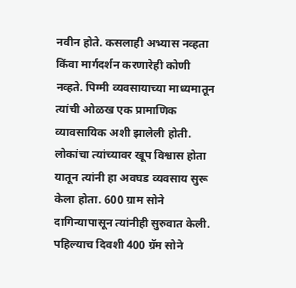नवीन होते. कसलाही अभ्यास नव्हता किंवा मार्गदर्शन करणारेही कोणी नव्हते. पिग्मी व्यवसायाच्या माध्यमातून त्यांची ओळख एक प्रामाणिक व्यावसायिक अशी झालेली होती. लोकांचा त्यांच्यावर खूप विश्वास होता यातून त्यांनी हा अवघड व्यवसाय सुरू केला होता. 600 ग्राम सोने दागिन्यापासून त्यांनीही सुरुवात केली. पहिल्याच दिवशी 400 ग्रॅम सोने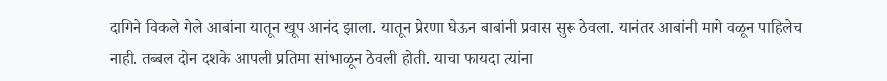दागिने विकले गेले आबांना यातून खूप आनंद झाला. यातून प्रेरणा घेऊन बाबांनी प्रवास सुरू ठेवला. यानंतर आबांनी मागे वळून पाहिलेच नाही. तब्बल दोन दशके आपली प्रतिमा सांभाळून ठेवली होती. याचा फायदा त्यांना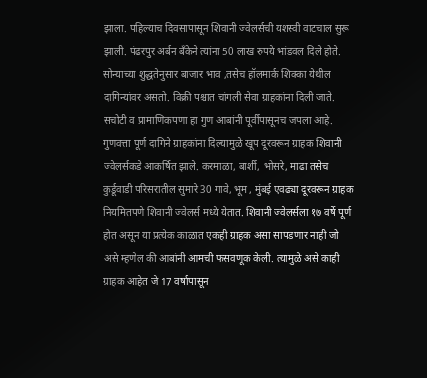झाला. पहिल्याच दिवसापासून शिवानी ज्वेलर्सची यशस्वी वाटचाल सुरू झाली. पंढरपुर अर्बन बँकेने त्यांना 50 लाख रुपये भांडवल दिले होते. सोन्याच्या शुद्धतेनुसार बाजार भाव ,तसेच हॉलमार्क शिक्का येथील दागिन्यांवर असतो. विक्री पश्चात चांगली सेवा ग्राहकांना दिली जाते. सचोटी व प्रामाणिकपणा हा गुण आबांनी पूर्वीपासूनच जपला आहे. गुणवत्ता पूर्ण दागिने ग्राहकांना दिल्यामुळे खूप दूरवरून ग्राहक शिवानी ज्वेलर्सकडे आकर्षित झाले. करमाळा, बार्शी, भोसरे, माढा तसेच कुर्डूवाडी परिसरातील सुमारे 30 गावे, भूम , मुंबई एवढ्या दूरवरून ग्राहक नियमितपणे शिवानी ज्वेलर्स मध्ये येतात. शिवानी ज्वेलर्सला १७ वर्षे पूर्ण होत असून या प्रत्येक काळात एकही ग्राहक असा सापडणार नाही जो असे म्हणेल की आबांनी आमची फसवणूक केली. त्यामुळे असे काही ग्राहक आहेत जे 17 वर्षापासून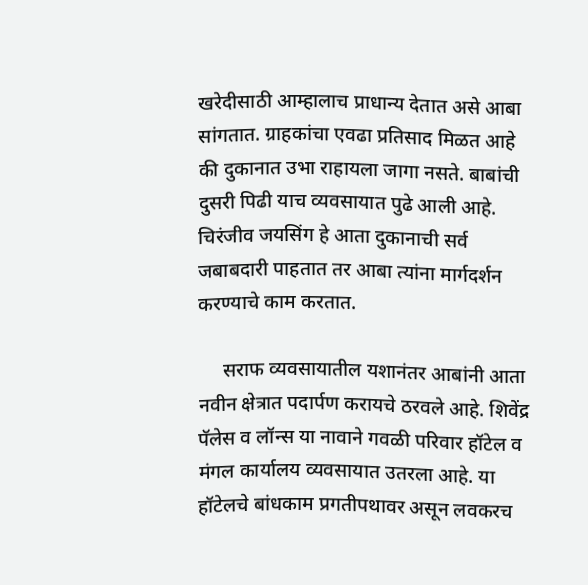खरेदीसाठी आम्हालाच प्राधान्य देतात असे आबा सांगतात. ग्राहकांचा एवढा प्रतिसाद मिळत आहे की दुकानात उभा राहायला जागा नसते. बाबांची दुसरी पिढी याच व्यवसायात पुढे आली आहे. चिरंजीव जयसिंग हे आता दुकानाची सर्व जबाबदारी पाहतात तर आबा त्यांना मार्गदर्शन करण्याचे काम करतात.

     सराफ व्यवसायातील यशानंतर आबांनी आता नवीन क्षेत्रात पदार्पण करायचे ठरवले आहे. शिवेंद्र पॅलेस व लॉन्स या नावाने गवळी परिवार हॉटेल व मंगल कार्यालय व्यवसायात उतरला आहे. या हॉटेलचे बांधकाम प्रगतीपथावर असून लवकरच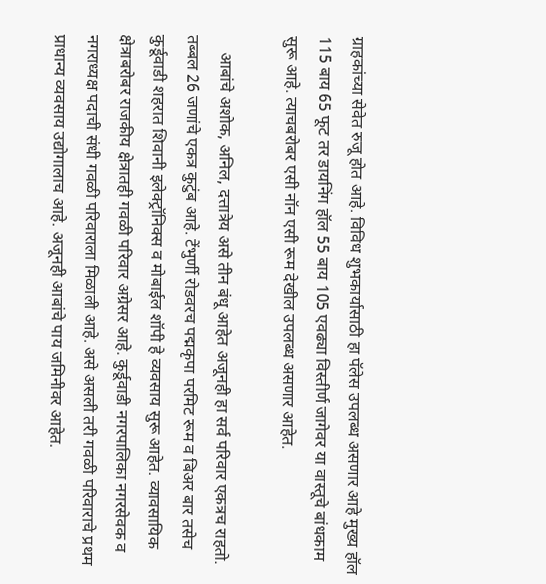ग्राहकांच्या सेवेत रुजू होत आहे. विविध शुभकार्यासाठी हा पॅलेस उपलब्ध असणार आहे मुख्य हॉल 115 बाय 65 फूट तर डायनिंग हॉल 55 बाय 105 एवढ्या विस्तीर्ण जागेवर या वास्तूचे बांधकाम सुरू आहे. त्याचबरोबर एसी नॉन एसी रूम देखील उपलब्ध असणार आहेत.

    आबांचे अशोक, अनिल, दत्तात्रेय असे तीन बंधू आहेत अजूनही हा सर्व परिवार एकत्रच राहतो. तब्बल 26 जणांचे एकत्र कुटुंब आहे. टेंभुर्णी रोडवरच पद्मकृपा परमिट रूम व बिअर बार तसेच कुर्डूवाडी शहरात शिवानी इलेक्ट्रॉनिक्स व मोबाईल शॉपी हे व्यवसाय सुरू आहेत. व्यावसायिक क्षेत्राबरोबर राजकीय क्षेत्रातही गवळी परिवार अग्रेसर आहे. कुर्डूवाडी नगरपालिका नगरसेवक व नगराध्यक्ष पदाची संधी गवळी परिवाराला मिळाली आहे. असे असली तरी गवळी परिवाराचे प्रथम प्राधान्य व्यवसाय उद्योगालाच आहे. अजूनही आबांचे पाय जमिनीवर आहेत.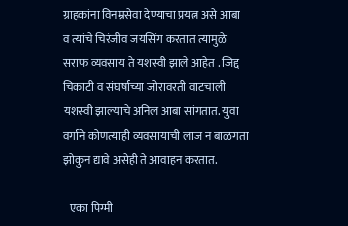ग्राहकांना विनम्रसेवा देण्याचा प्रयत्न असे आबा व त्यांचे चिरंजीव जयसिंग करतात त्यामुळे सराफ व्यवसाय ते यशस्वी झाले आहेत . जिद्द चिकाटी व संघर्षाच्या जोरावरती वाटचाली यशस्वी झाल्याचे अनिल आबा सांगतात. युवा वर्गाने कोणत्याही व्यवसायाची लाज न बाळगता झोकुन द्यावे असेही ते आवाहन करतात.

   एका पिग्मी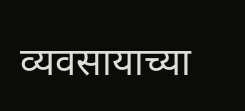व्यवसायाच्या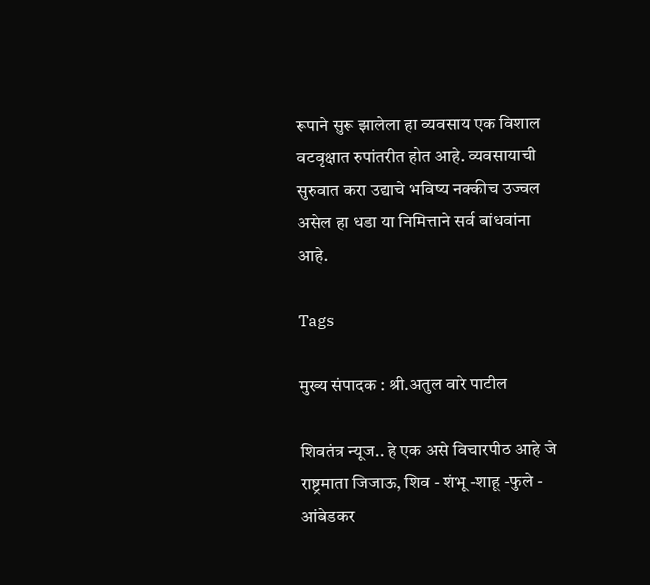रूपाने सुरू झालेला हा व्यवसाय एक विशाल वटवृक्षात रुपांतरीत होत आहे. व्यवसायाची सुरुवात करा उद्याचे भविष्य नक्कीच उज्वल असेल हा धडा या निमित्ताने सर्व बांधवांना आहे.

Tags

मुख्य संपादक : श्री.अतुल वारे पाटील

शिवतंत्र न्यूज.. हे एक असे विचारपीठ आहे जे राष्ट्रमाता जिजाऊ, शिव - शंभू -शाहू -फुले - आंबेडकर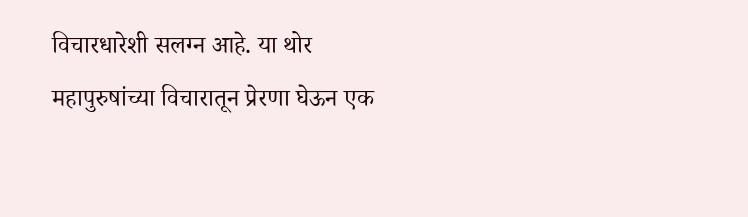विचारधारेशी सलग्न आहे. या थोर महापुरुषांच्या विचारातून प्रेरणा घेऊन एक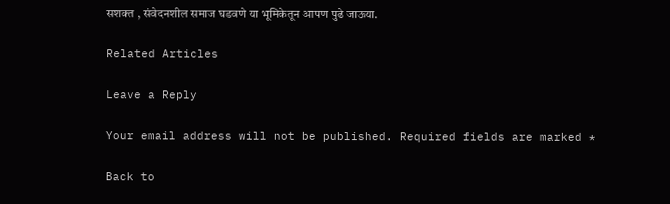सशक्त , संवेदनशील समाज घडवणे या भूमिकेतून आपण पुढे जाऊया.

Related Articles

Leave a Reply

Your email address will not be published. Required fields are marked *

Back to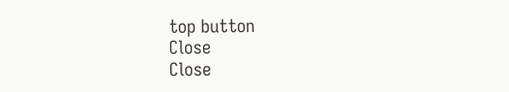top button
Close
Close